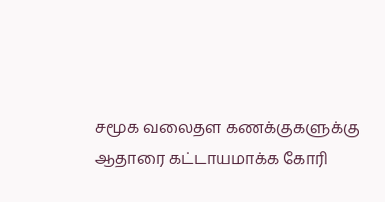சமூக வலைதள கணக்குகளுக்கு ஆதாரை கட்டாயமாக்க கோரி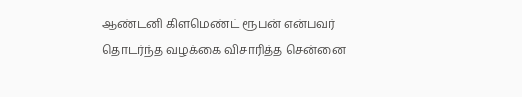ஆண்டனி கிளமெண்ட் ரூபன் என்பவர் தொடர்ந்த வழக்கை விசாரித்த சென்னை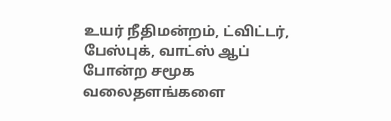உயர் நீதிமன்றம், ட்விட்டர், பேஸ்புக், வாட்ஸ் ஆப் போன்ற சமூக வலைதளங்களை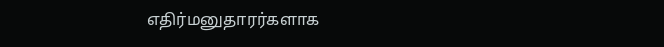எதிர்மனுதாரர்களாக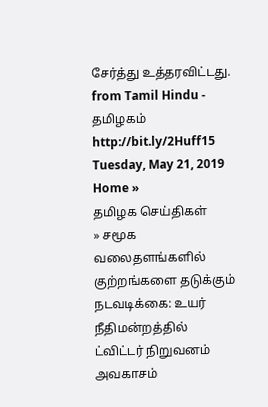சேர்த்து உத்தரவிட்டது.
from Tamil Hindu - தமிழகம் http://bit.ly/2Huff15
Tuesday, May 21, 2019
Home »
தமிழக செய்திகள்
» சமூக வலைதளங்களில் குற்றங்களை தடுக்கும் நடவடிக்கை: உயர் நீதிமன்றத்தில் ட்விட்டர் நிறுவனம் அவகாசம்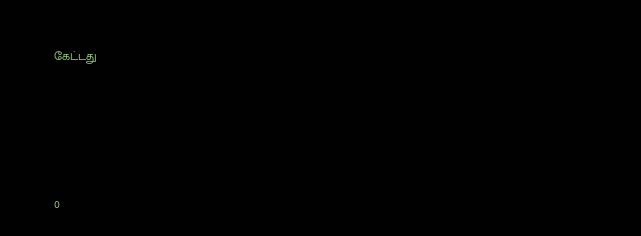கேட்டது







0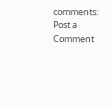comments:
Post a Comment